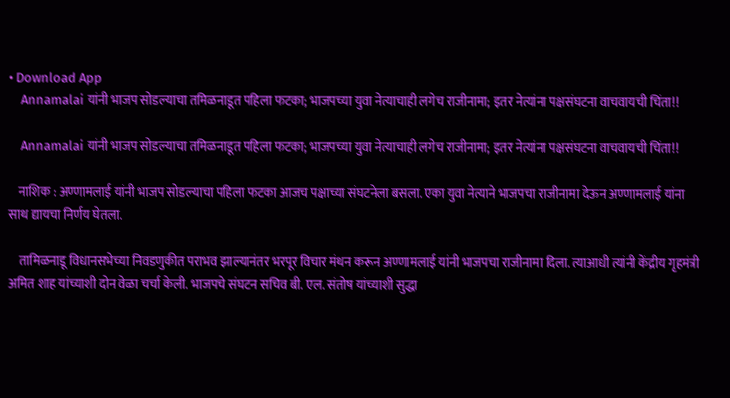• Download App
    Annamalai यांनी भाजप सोडल्याचा तमिळनाडूत पहिला फटका; भाजपच्या युवा नेत्याचाही लगेच राजीनामा; इतर नेत्यांना पक्षसंघटना वाचवायची चिंता!!

    Annamalai यांनी भाजप सोडल्याचा तमिळनाडूत पहिला फटका; भाजपच्या युवा नेत्याचाही लगेच राजीनामा; इतर नेत्यांना पक्षसंघटना वाचवायची चिंता!!

    नाशिक : अण्णामलाई यांनी भाजप सोडल्याचा पहिला फटका आजच पक्षाच्या संघटनेला बसला. एका युवा नेत्याने भाजपचा राजीनामा देऊन अण्णामलाई यांना साथ द्यायचा निर्णय घेतला.

    तामिळनाडू विधानसभेच्या निवडणुकीत पराभव झाल्यानंतर भरपूर विचार मंथन करून अण्णामलाई यांनी भाजपचा राजीनामा दिला. त्याआधी त्यांनी केंद्रीय गृहमंत्री अमित शाह यांच्याशी दोन वेळा चर्चा केली. भाजपचे संघटन सचिव बी. एल. संतोष यांच्याशी सुद्धा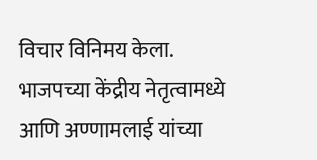विचार विनिमय केला. भाजपच्या केंद्रीय नेतृत्वामध्ये आणि अण्णामलाई यांच्या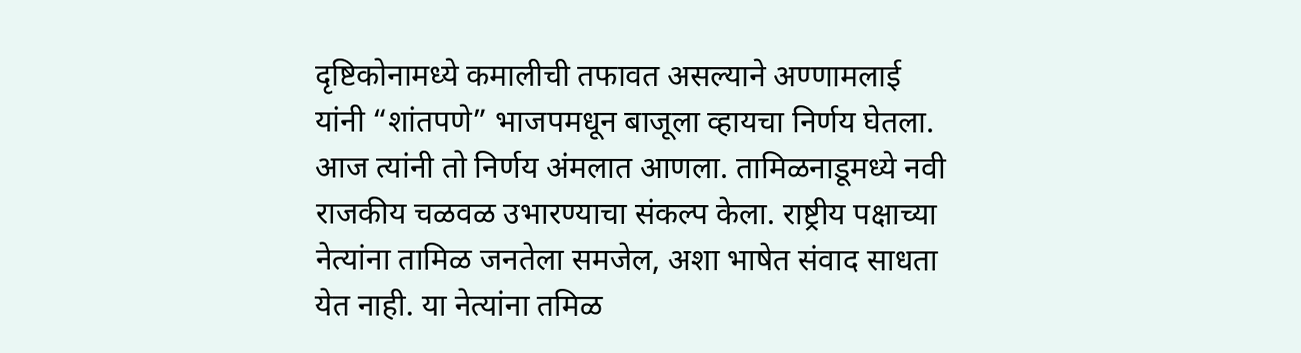दृष्टिकोनामध्ये कमालीची तफावत असल्याने अण्णामलाई यांनी “शांतपणे” भाजपमधून बाजूला व्हायचा निर्णय घेतला. आज त्यांनी तो निर्णय अंमलात आणला. तामिळनाडूमध्ये नवी राजकीय चळवळ उभारण्याचा संकल्प केला. राष्ट्रीय पक्षाच्या नेत्यांना तामिळ जनतेला समजेल, अशा भाषेत संवाद साधता येत नाही. या नेत्यांना तमिळ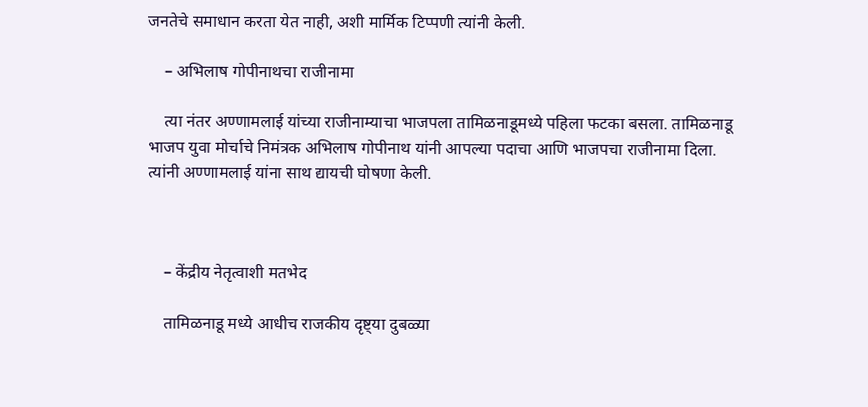जनतेचे समाधान करता येत नाही, अशी मार्मिक टिप्पणी त्यांनी केली.

    – अभिलाष गोपीनाथचा राजीनामा

    त्या नंतर अण्णामलाई यांच्या राजीनाम्याचा भाजपला तामिळनाडूमध्ये पहिला फटका बसला. तामिळनाडू भाजप युवा मोर्चाचे निमंत्रक अभिलाष गोपीनाथ यांनी आपल्या पदाचा आणि भाजपचा राजीनामा दिला. त्यांनी अण्णामलाई यांना साथ द्यायची घोषणा केली.



    – केंद्रीय नेतृत्वाशी मतभेद

    तामिळनाडू मध्ये आधीच राजकीय दृष्ट्या दुबळ्या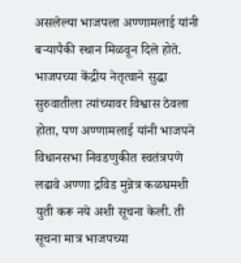असलेल्या भाजपला अण्णामलाई यांनी बऱ्यापैकी स्थान मिळवून दिले होते. भाजपच्या केंद्रीय नेतृत्वाने सुद्धा सुरुवातीला त्यांच्यावर विश्वास ठेवला होता, पण अण्णामलाई यांनी भाजपने विधानसभा निवडणुकीत स्वतंत्रपणे लढावे अण्णा द्रविड मुन्नेत्र कळघमशी युती करू नये अशी सूचना केली. ती सूचना मात्र भाजपच्या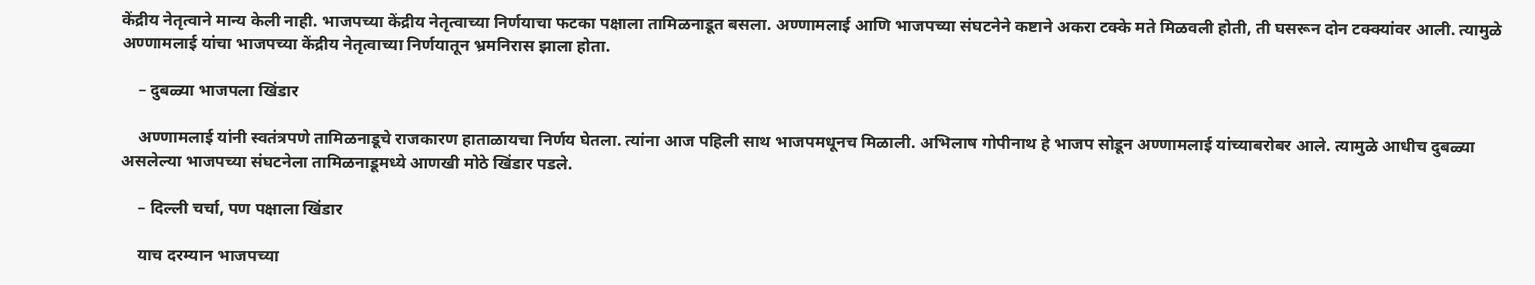केंद्रीय नेतृत्वाने मान्य केली नाही. भाजपच्या केंद्रीय नेतृत्वाच्या निर्णयाचा फटका पक्षाला तामिळनाडूत बसला. अण्णामलाई आणि भाजपच्या संघटनेने कष्टाने अकरा टक्के मते मिळवली होती, ती घसरून दोन टक्क्यांवर आली. त्यामुळे अण्णामलाई यांचा भाजपच्या केंद्रीय नेतृत्वाच्या निर्णयातून भ्रमनिरास झाला होता.

    – दुबळ्या भाजपला खिंडार

    अण्णामलाई यांनी स्वतंत्रपणे तामिळनाडूचे राजकारण हाताळायचा निर्णय घेतला. त्यांना आज पहिली साथ भाजपमधूनच मिळाली. अभिलाष गोपीनाथ हे भाजप सोडून अण्णामलाई यांच्याबरोबर आले. त्यामुळे आधीच दुबळ्या असलेल्या भाजपच्या संघटनेला तामिळनाडूमध्ये आणखी मोठे खिंडार पडले.

    – दिल्ली चर्चा, पण पक्षाला खिंडार

    याच दरम्यान भाजपच्या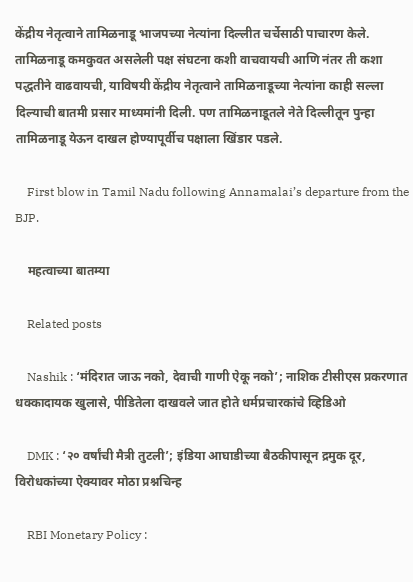केंद्रीय नेतृत्वाने तामिळनाडू भाजपच्या नेत्यांना दिल्लीत चर्चेसाठी पाचारण केले. तामिळनाडू कमकुवत असलेली पक्ष संघटना कशी वाचवायची आणि नंतर ती कशा पद्धतीने वाढवायची, याविषयी केंद्रीय नेतृत्वाने तामिळनाडूच्या नेत्यांना काही सल्ला दिल्याची बातमी प्रसार माध्यमांनी दिली. पण तामिळनाडूतले नेते दिल्लीतून पुन्हा तामिळनाडू येऊन दाखल होण्यापूर्वीच पक्षाला खिंडार पडले.

    First blow in Tamil Nadu following Annamalai’s departure from the BJP.

    महत्वाच्या बातम्या

    Related posts

    Nashik : ‘मंदिरात जाऊ नको, देवाची गाणी ऐकू नको’; नाशिक टीसीएस प्रकरणात धक्कादायक खुलासे, पीडितेला दाखवले जात होते धर्मप्रचारकांचे व्हिडिओ

    DMK : ‘२० वर्षांची मैत्री तुटली’; इंडिया आघाडीच्या बैठकीपासून द्रमुक दूर, विरोधकांच्या ऐक्यावर मोठा प्रश्नचिन्ह

    RBI Monetary Policy :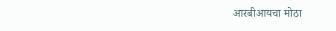आरबीआयचा मोठा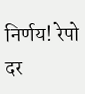निर्णय! रेपो दर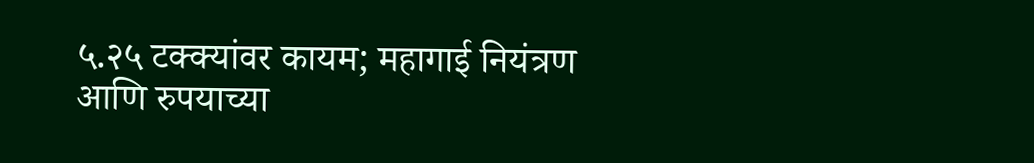५.२५ टक्क्यांवर कायम; महागाई नियंत्रण आणि रुपयाच्या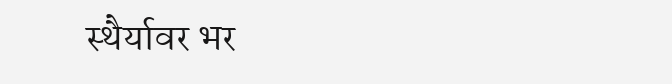स्थैर्यावर भर